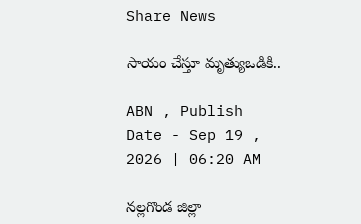Share News

సాయం చేస్తూ మృత్యుఒడికి..

ABN , Publish Date - Sep 19 , 2026 | 06:20 AM

నల్లగొండ జిల్లా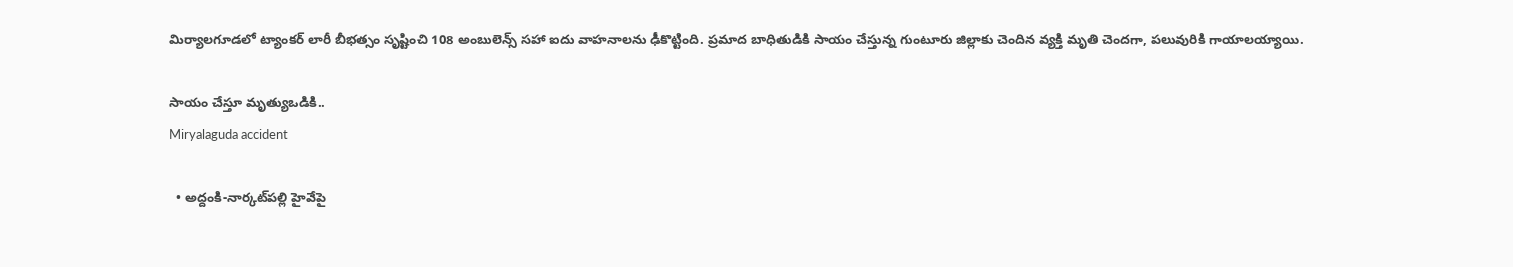మిర్యాలగూడలో ట్యాంకర్‌ లారీ బీభత్సం సృష్టించి 108 అంబులెన్స్‌ సహా ఐదు వాహనాలను ఢీకొట్టింది. ప్రమాద బాధితుడికి సాయం చేస్తున్న గుంటూరు జిల్లాకు చెందిన వ్యక్తి మృతి చెందగా, పలువురికి గాయాలయ్యాయి.

సాయం చేస్తూ మృత్యుఒడికి..
Miryalaguda accident

  • అద్దంకి-నార్కట్‌పల్లి హైవేపై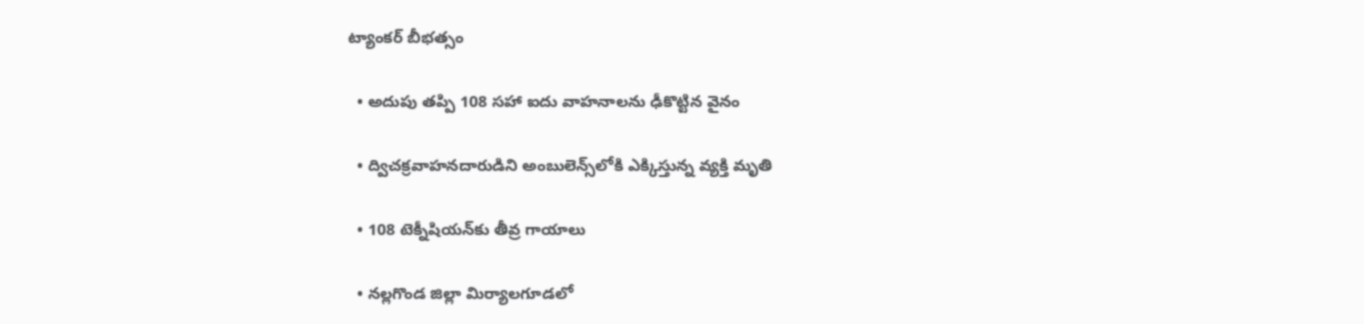ట్యాంకర్‌ బీభత్సం

  • అదుపు తప్పి 108 సహా ఐదు వాహనాలను ఢీకొట్టిన వైనం

  • ద్విచక్రవాహనదారుడిని అంబులెన్స్‌లోకి ఎక్కిస్తున్న వ్యక్తి మృతి

  • 108 టెక్నీషియన్‌కు తీవ్ర గాయాలు

  • నల్లగొండ జిల్లా మిర్యాలగూడలో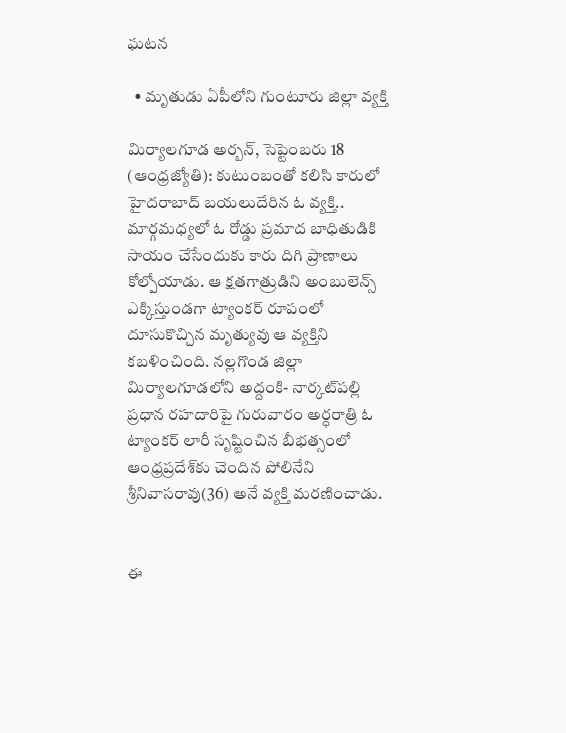ఘటన

  • మృతుడు ఏపీలోని గుంటూరు జిల్లా వ్యక్తి

మిర్యాలగూడ అర్బన్‌, సెప్టెంబరు 18 (ఆంధ్రజ్యోతి): కుటుంబంతో కలిసి కారులో హైదరాబాద్‌ బయలుదేరిన ఓ వ్యక్తి.. మార్గమధ్యలో ఓ రోడ్డు ప్రమాద బాధితుడికి సాయం చేసేందుకు కారు దిగి ప్రాణాలు కోల్పోయాడు. ఆ క్షతగాత్రుడిని అంబులెన్స్‌ ఎక్కిస్తుండగా ట్యాంకర్‌ రూపంలో దూసుకొచ్చిన మృత్యువు ఆ వ్యక్తిని కబళించింది. నల్లగొండ జిల్లా మిర్యాలగూడలోని అద్దంకి- నార్కట్‌పల్లి ప్రధాన రహదారిపై గురువారం అర్ధరాత్రి ఓ ట్యాంకర్‌ లారీ సృష్టించిన బీభత్సంలో ఆంధ్రప్రదేశ్‌కు చెందిన పోలినేని శ్రీనివాసరావు(36) అనే వ్యక్తి మరణించాడు.


ఈ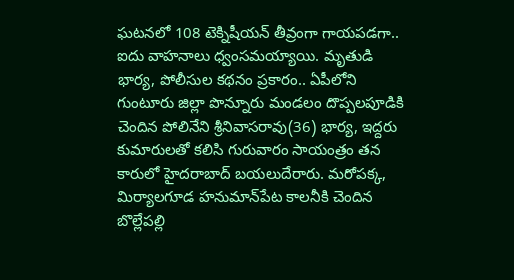ఘటనలో 108 టెక్నిషీయన్‌ తీవ్రంగా గాయపడగా.. ఐదు వాహనాలు ధ్వంసమయ్యాయి. మృతుడి భార్య, పోలీసుల కథనం ప్రకారం.. ఏపీలోని గుంటూరు జిల్లా పొన్నూరు మండలం దొప్పలపూడికి చెందిన పోలినేని శ్రీనివాసరావు(36) భార్య, ఇద్దరు కుమారులతో కలిసి గురువారం సాయంత్రం తన కారులో హైదరాబాద్‌ బయలుదేరారు. మరోపక్క, మిర్యాలగూడ హనుమాన్‌పేట కాలనీకి చెందిన బొల్లేపల్లి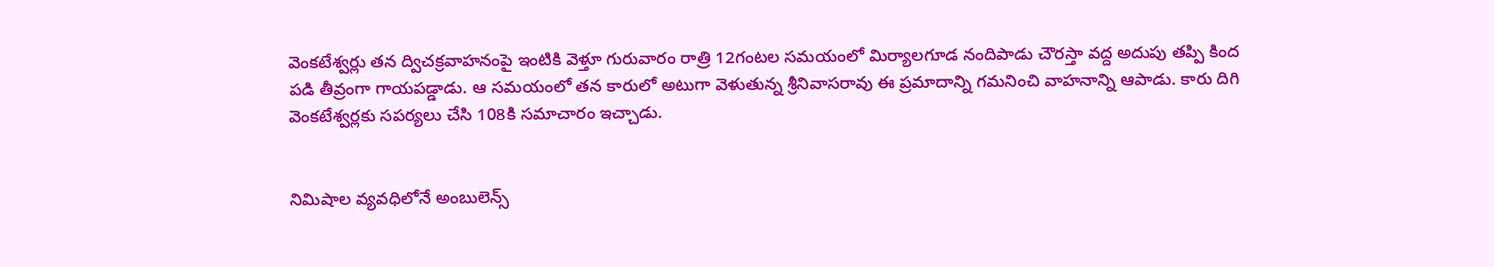వెంకటేశ్వర్లు తన ద్విచక్రవాహనంపై ఇంటికి వెళ్తూ గురువారం రాత్రి 12గంటల సమయంలో మిర్యాలగూడ నందిపాడు చౌరస్తా వద్ద అదుపు తప్పి కింద పడి తీవ్రంగా గాయపడ్డాడు. ఆ సమయంలో తన కారులో అటుగా వెళుతున్న శ్రీనివాసరావు ఈ ప్రమాదాన్ని గమనించి వాహనాన్ని ఆపాడు. కారు దిగి వెంకటేశ్వర్లకు సపర్యలు చేసి 108కి సమాచారం ఇచ్చాడు.


నిమిషాల వ్యవధిలోనే అంబులెన్స్‌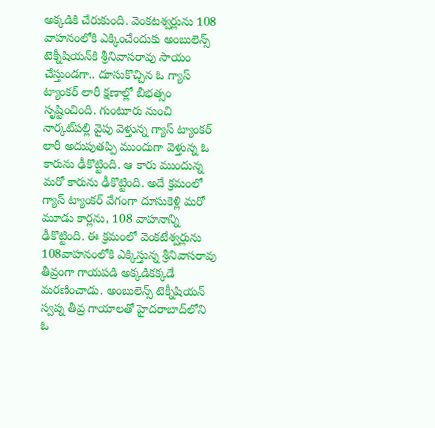అక్కడికి చేరుకుంది. వెంకటశ్వర్లును 108 వాహనంలోకి ఎక్కించేందుకు అంబులెన్స్‌ టెక్నీషియన్‌కి శ్రీనివాసరావు సాయం చేస్తుండగా.. దూసుకొచ్చిన ఓ గ్యాస్‌ ట్యాంకర్‌ లారీ క్షణాల్లో బీభత్సం సృష్టించింది. గుంటూరు నుంచి నార్కట్‌పల్లి వైపు వెళ్తున్న గ్యాస్‌ ట్యాంకర్‌ లారీ అదుపుతప్పి ముందుగా వెళ్తున్న ఓ కారును ఢీకొట్టింది. ఆ కారు ముందున్న మరో కారును ఢీకొట్టింది. అదే క్రమంలో గ్యాస్‌ ట్యాంకర్‌ వేగంగా దూసుకెళ్లి మరో మూడు కార్లను, 108 వాహనాన్ని ఢీకొట్టింది. ఈ క్రమంలో వెంకటేశ్వర్లును 108వాహనంలోకి ఎక్కిస్తున్న శ్రీనివాసరావు తీవ్రంగా గాయపడి అక్కడికక్కడే మరణించాడు. అంబులెన్స్‌ టెక్నీషియన్‌ స్వప్న తీవ్ర గాయాలతో హైదరాబాద్‌లోని ఓ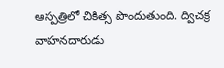ఆస్పత్రిలో చికిత్స పొందుతుంది. ద్విచక్ర వాహనదారుడు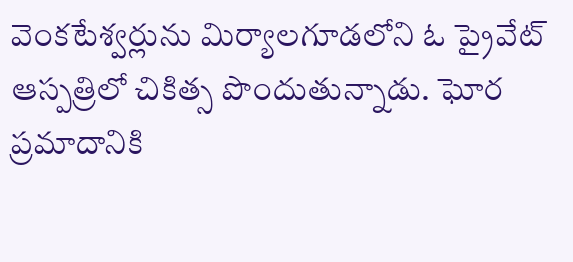వెంకటేశ్వర్లును మిర్యాలగూడలోని ఓ ప్రైవేట్‌ ఆస్పత్రిలో చికిత్స పొందుతున్నాడు. ఘోర ప్రమాదానికి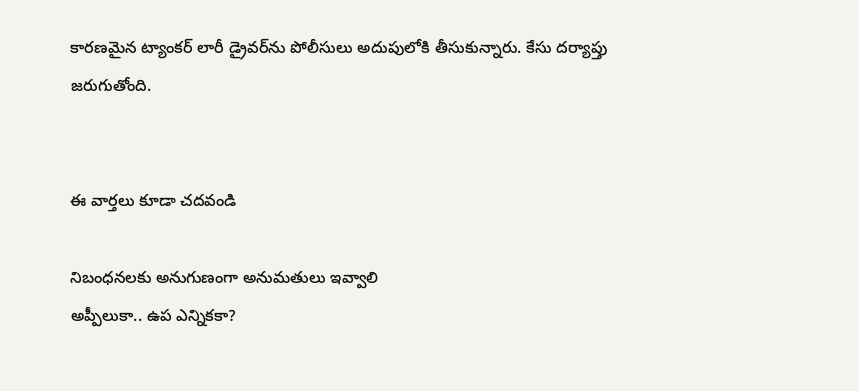కారణమైన ట్యాంకర్‌ లారీ డ్రైవర్‌ను పోలీసులు అదుపులోకి తీసుకున్నారు. కేసు దర్యాప్తు జరుగుతోంది.


ఈ వార్తలు కూడా చదవండి

నిబంధనలకు అనుగుణంగా అనుమతులు ఇవ్వాలి
అప్పీలుకా.. ఉప ఎన్నికకా?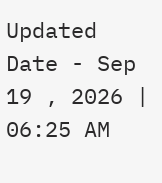Updated Date - Sep 19 , 2026 | 06:25 AM